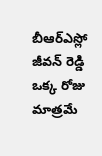బీఆర్ఎస్లో జీవన్ రెడ్డి ఒక్క రోజు మాత్రమే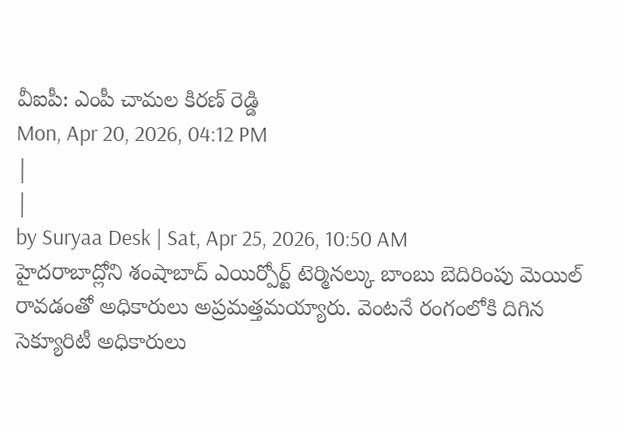వీఐపీ: ఎంపీ చామల కిరణ్ రెడ్డి
Mon, Apr 20, 2026, 04:12 PM
|
|
by Suryaa Desk | Sat, Apr 25, 2026, 10:50 AM
హైదరాబాద్లోని శంషాబాద్ ఎయిర్పోర్ట్ టెర్మినల్కు బాంబు బెదిరింపు మెయిల్ రావడంతో అధికారులు అప్రమత్తమయ్యారు. వెంటనే రంగంలోకి దిగిన సెక్యూరిటీ అధికారులు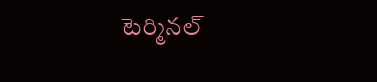టెర్మినల్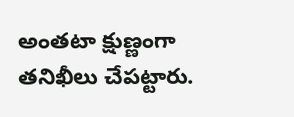అంతటా క్షుణ్ణంగా తనిఖీలు చేపట్టారు.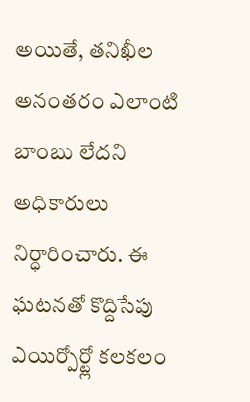అయితే, తనిఖీల అనంతరం ఎలాంటి బాంబు లేదని అధికారులు నిర్ధారించారు. ఈ ఘటనతో కొద్దిసేపు ఎయిర్పోర్ట్లో కలకలం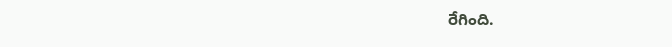రేగింది.